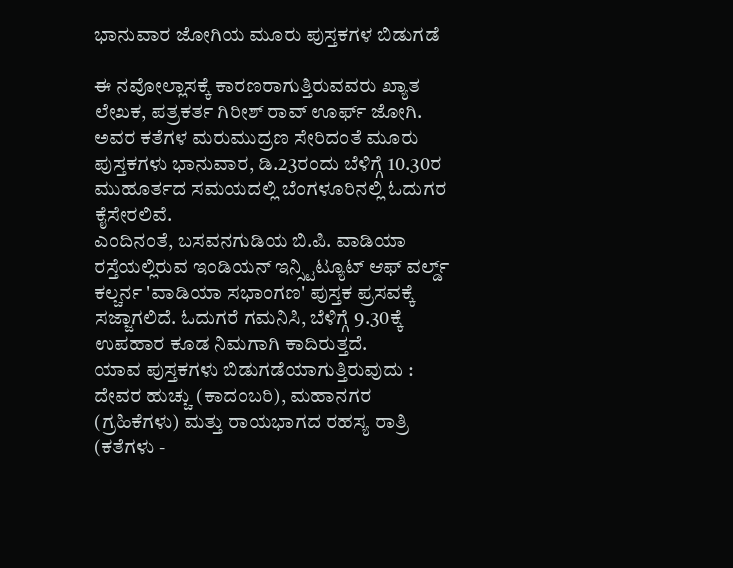ಭಾನುವಾರ ಜೋಗಿಯ ಮೂರು ಪುಸ್ತಕಗಳ ಬಿಡುಗಡೆ

ಈ ನವೋಲ್ಲಾಸಕ್ಕೆ ಕಾರಣರಾಗುತ್ತಿರುವವರು ಖ್ಯಾತ ಲೇಖಕ, ಪತ್ರಕರ್ತ ಗಿರೀಶ್ ರಾವ್ ಊರ್ಫ್ ಜೋಗಿ. ಅವರ ಕತೆಗಳ ಮರುಮುದ್ರಣ ಸೇರಿದಂತೆ ಮೂರು ಪುಸ್ತಕಗಳು ಭಾನುವಾರ, ಡಿ.23ರಂದು ಬೆಳಿಗ್ಗೆ 10.30ರ ಮುಹೂರ್ತದ ಸಮಯದಲ್ಲಿ ಬೆಂಗಳೂರಿನಲ್ಲಿ ಓದುಗರ ಕೈಸೇರಲಿವೆ.
ಎಂದಿನಂತೆ, ಬಸವನಗುಡಿಯ ಬಿ.ಪಿ. ವಾಡಿಯಾ ರಸ್ತೆಯಲ್ಲಿರುವ ಇಂಡಿಯನ್ ಇನ್ಸ್ಟಿಟ್ಯೂಟ್ ಆಫ್ ವರ್ಲ್ಡ್ ಕಲ್ಚರ್ನ 'ವಾಡಿಯಾ ಸಭಾಂಗಣ' ಪುಸ್ತಕ ಪ್ರಸವಕ್ಕೆ ಸಜ್ಜಾಗಲಿದೆ. ಓದುಗರೆ ಗಮನಿಸಿ, ಬೆಳಿಗ್ಗೆ 9.30ಕ್ಕೆ ಉಪಹಾರ ಕೂಡ ನಿಮಗಾಗಿ ಕಾದಿರುತ್ತದೆ.
ಯಾವ ಪುಸ್ತಕಗಳು ಬಿಡುಗಡೆಯಾಗುತ್ತಿರುವುದು : ದೇವರ ಹುಚ್ಚು (ಕಾದಂಬರಿ), ಮಹಾನಗರ (ಗ್ರಹಿಕೆಗಳು) ಮತ್ತು ರಾಯಭಾಗದ ರಹಸ್ಯ ರಾತ್ರಿ (ಕತೆಗಳು -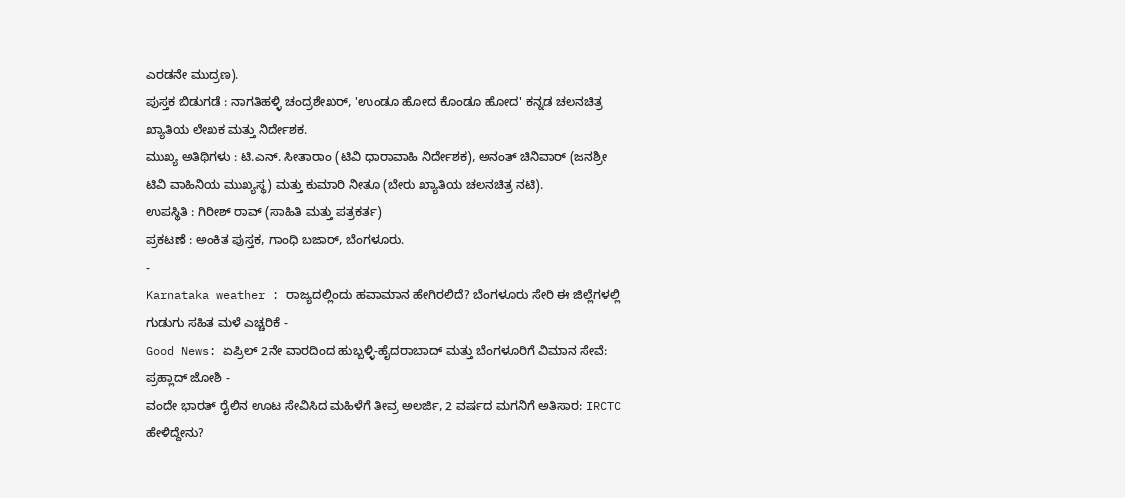ಎರಡನೇ ಮುದ್ರಣ).
ಪುಸ್ತಕ ಬಿಡುಗಡೆ : ನಾಗತಿಹಳ್ಳಿ ಚಂದ್ರಶೇಖರ್, 'ಉಂಡೂ ಹೋದ ಕೊಂಡೂ ಹೋದ' ಕನ್ನಡ ಚಲನಚಿತ್ರ ಖ್ಯಾತಿಯ ಲೇಖಕ ಮತ್ತು ನಿರ್ದೇಶಕ.
ಮುಖ್ಯ ಅತಿಥಿಗಳು : ಟಿ.ಎನ್. ಸೀತಾರಾಂ (ಟಿವಿ ಧಾರಾವಾಹಿ ನಿರ್ದೇಶಕ), ಅನಂತ್ ಚಿನಿವಾರ್ (ಜನಶ್ರೀ ಟಿವಿ ವಾಹಿನಿಯ ಮುಖ್ಯಸ್ಥ) ಮತ್ತು ಕುಮಾರಿ ನೀತೂ (ಬೇರು ಖ್ಯಾತಿಯ ಚಲನಚಿತ್ರ ನಟಿ).
ಉಪಸ್ಥಿತಿ : ಗಿರೀಶ್ ರಾವ್ (ಸಾಹಿತಿ ಮತ್ತು ಪತ್ರಕರ್ತ)
ಪ್ರಕಟಣೆ : ಅಂಕಿತ ಪುಸ್ತಕ, ಗಾಂಧಿ ಬಜಾರ್, ಬೆಂಗಳೂರು.
-
Karnataka weather : ರಾಜ್ಯದಲ್ಲಿಂದು ಹವಾಮಾನ ಹೇಗಿರಲಿದೆ? ಬೆಂಗಳೂರು ಸೇರಿ ಈ ಜಿಲ್ಲೆಗಳಲ್ಲಿ ಗುಡುಗು ಸಹಿತ ಮಳೆ ಎಚ್ಚರಿಕೆ -
Good News: ಏಪ್ರಿಲ್ 2ನೇ ವಾರದಿಂದ ಹುಬ್ಬಳ್ಳಿ-ಹೈದರಾಬಾದ್ ಮತ್ತು ಬೆಂಗಳೂರಿಗೆ ವಿಮಾನ ಸೇವೆ: ಪ್ರಹ್ಲಾದ್ ಜೋಶಿ -
ವಂದೇ ಭಾರತ್ ರೈಲಿನ ಊಟ ಸೇವಿಸಿದ ಮಹಿಳೆಗೆ ತೀವ್ರ ಅಲರ್ಜಿ, 2 ವರ್ಷದ ಮಗನಿಗೆ ಅತಿಸಾರ: IRCTC ಹೇಳಿದ್ದೇನು?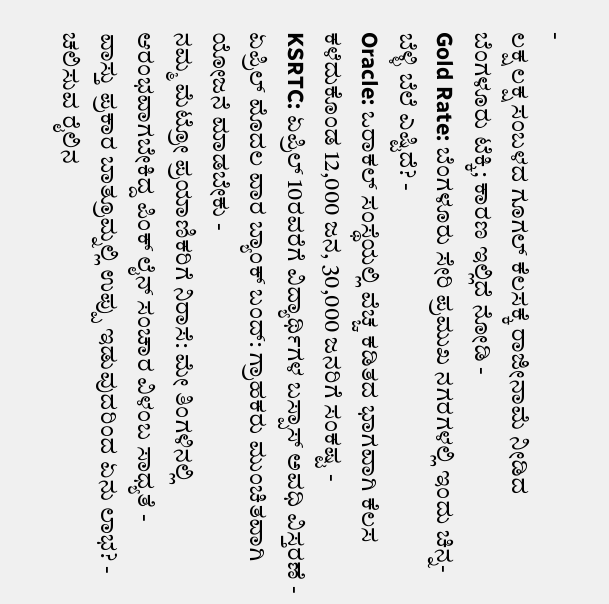-
ಲಕ್ಷ ಲಕ್ಷ ಸಂಬಳದ ಗೂಗಲ್ ಕೆಲಸಕ್ಕೆ ರಾಜೀನಾಮೆ ನೀಡಿದ ಬೆಂಗಳೂರು ಟೆಕ್ಕಿ; ಕಾರಣ ಇಲ್ಲಿದೆ ನೋಡಿ -
Gold Rate: ಬೆಂಗಳೂರು ಸೇರಿ ಪ್ರಮುಖ ನಗರಗಳಲ್ಲಿ ಇಂದು ಚಿನ್ನ-ಬೆಳ್ಳಿ ಬೆಲೆ ಎಷ್ಟಿದೆ? -
Oracle: ಒರಾಕಲ್ ಸಂಸ್ಥೆಯಲ್ಲಿ ವೆಚ್ಚ ಕಡಿತದ ಭಾಗವಾಗಿ ಕೆಲಸ ಕಳೆದುಕೊಂಡ 12,000 ಜನ, 30,000 ಜನರಿಗೆ ಸಂಕಷ್ಟ -
KSRTC: ಏಪ್ರಿಲ್ 10ರವರೆಗೆ ವಿದ್ಯಾರ್ಥಿಗಳ ಬಸ್ಪಾಸ್ ಅವಧಿ ವಿಸ್ತರಣೆ -
ಏಪ್ರಿಲ್ ಮೊದಲ ವಾರ ಬ್ಯಾಂಕ್ ಬಂದ್: ಗ್ರಾಹಕರು ಮುಂಚಿತವಾಗಿ ಯೋಜನೆ ಮಾಡಬೇಕು -
ನಮ್ಮ ಮೆಟ್ರೋ ಪ್ರಯಾಣಿಕರಿಗೆ ನಿರಾಸೆ: ಮೇ ತಿಂಗಳಿನಲ್ಲಿ ಆರಂಭವಾಗಬೇಕಿದ್ದ ಪಿಂಕ್ ಲೈನ್ ಸಂಚಾರ ವಿಳಂಬ ಸಾಧ್ಯತೆ -
ವಾಸ್ತು ಪ್ರಕಾರ ಬಾತ್ರೂಮ್ನಲ್ಲಿ ಉಪ್ಪು ಇಡುವುದರಿಂದ ಏನು ಲಾಭ? -
ಚಲಿಸುವ ರೈಲಿನ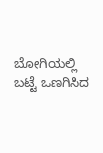ಬೋಗಿಯಲ್ಲಿ ಬಟ್ಟೆ ಒಣಗಿಸಿದ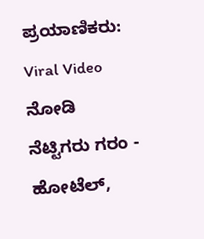ಪ್ರಯಾಣಿಕರು: Viral Video ನೋಡಿ ನೆಟ್ಟಿಗರು ಗರಂ -
ಹೋಟೆಲ್,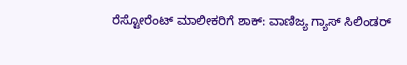ರೆಸ್ಟೋರೆಂಟ್ ಮಾಲೀಕರಿಗೆ ಶಾಕ್: ವಾಣಿಜ್ಯ ಗ್ಯಾಸ್ ಸಿಲಿಂಡರ್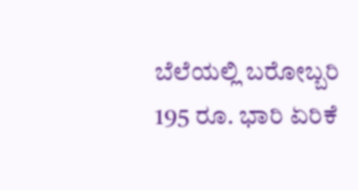ಬೆಲೆಯಲ್ಲಿ ಬರೋಬ್ಬರಿ 195 ರೂ. ಭಾರಿ ಏರಿಕೆ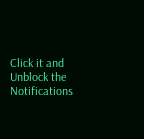Click it and Unblock the Notifications